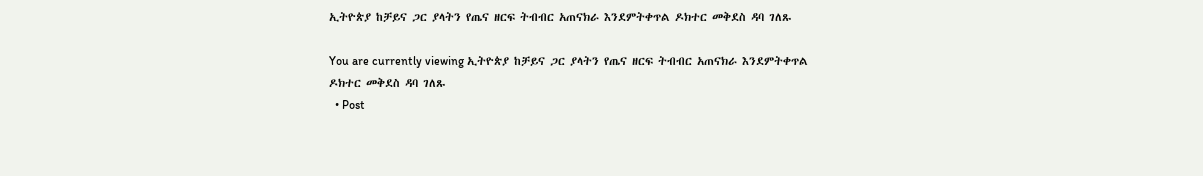ኢትዮጵያ ከቻይና ጋር ያላትን የጤና ዘርፍ ትብብር አጠናክራ እንደምትቀጥል ዶክተር መቅደስ ዳባ ገለጹ

You are currently viewing ኢትዮጵያ ከቻይና ጋር ያላትን የጤና ዘርፍ ትብብር አጠናክራ እንደምትቀጥል ዶክተር መቅደስ ዳባ ገለጹ
  • Post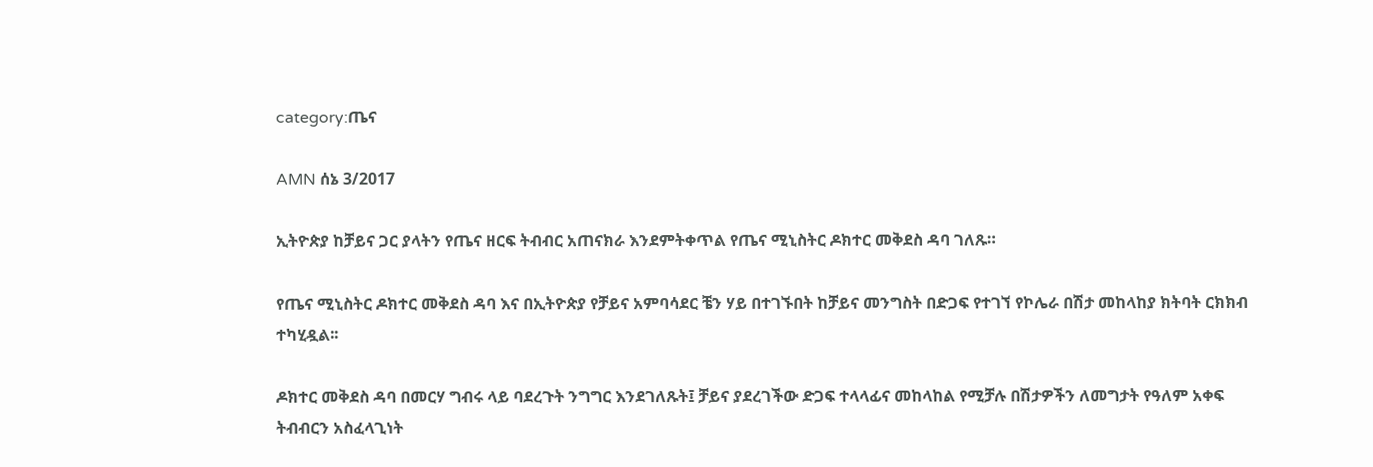category:ጤና

AMN ሰኔ 3/2017

ኢትዮጵያ ከቻይና ጋር ያላትን የጤና ዘርፍ ትብብር አጠናክራ እንደምትቀጥል የጤና ሚኒስትር ዶክተር መቅደስ ዳባ ገለጹ።

የጤና ሚኒስትር ዶክተር መቅደስ ዳባ እና በኢትዮጵያ የቻይና አምባሳደር ቼን ሃይ በተገኙበት ከቻይና መንግስት በድጋፍ የተገኘ የኮሌራ በሽታ መከላከያ ክትባት ርክክብ ተካሂዷል፡፡

ዶክተር መቅደስ ዳባ በመርሃ ግብሩ ላይ ባደረጉት ንግግር እንደገለጹት፤ ቻይና ያደረገችው ድጋፍ ተላላፊና መከላከል የሚቻሉ በሽታዎችን ለመግታት የዓለም አቀፍ ትብብርን አስፈላጊነት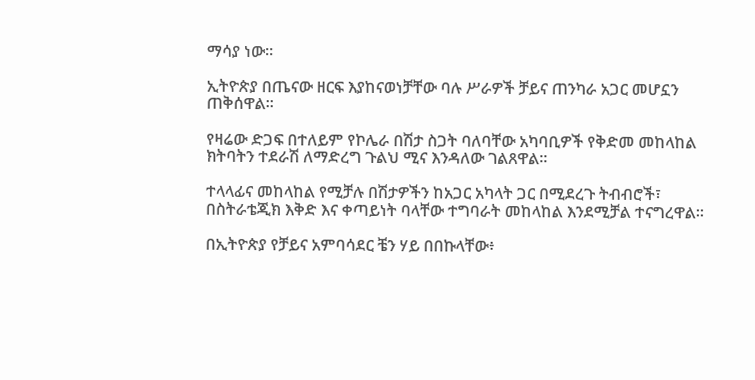ማሳያ ነው።

ኢትዮጵያ በጤናው ዘርፍ እያከናወነቻቸው ባሉ ሥራዎች ቻይና ጠንካራ አጋር መሆኗን ጠቅሰዋል።

የዛሬው ድጋፍ በተለይም የኮሌራ በሽታ ስጋት ባለባቸው አካባቢዎች የቅድመ መከላከል ክትባትን ተደራሽ ለማድረግ ጉልህ ሚና እንዳለው ገልጸዋል።

ተላላፊና መከላከል የሚቻሉ በሽታዎችን ከአጋር አካላት ጋር በሚደረጉ ትብብሮች፣ በስትራቴጂክ እቅድ እና ቀጣይነት ባላቸው ተግባራት መከላከል እንደሚቻል ተናግረዋል።

በኢትዮጵያ የቻይና አምባሳደር ቼን ሃይ በበኩላቸው፥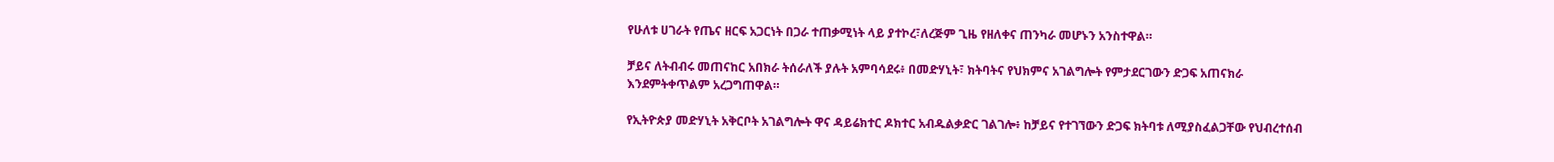የሁለቱ ሀገራት የጤና ዘርፍ አጋርነት በጋራ ተጠቃሚነት ላይ ያተኮረ፣ለረጅም ጊዜ የዘለቀና ጠንካራ መሆኑን አንስተዋል።

ቻይና ለትብብሩ መጠናከር አበክራ ትሰራለች ያሉት አምባሳደሩ፥ በመድሃኒት፣ ክትባትና የህክምና አገልግሎት የምታደርገውን ድጋፍ አጠናክራ እንደምትቀጥልም አረጋግጠዋል።

የኢትዮጵያ መድሃኒት አቅርቦት አገልግሎት ዋና ዳይሬክተር ዶክተር አብዱልቃድር ገልገሎ፥ ከቻይና የተገኘውን ድጋፍ ክትባቱ ለሚያስፈልጋቸው የህብረተሰብ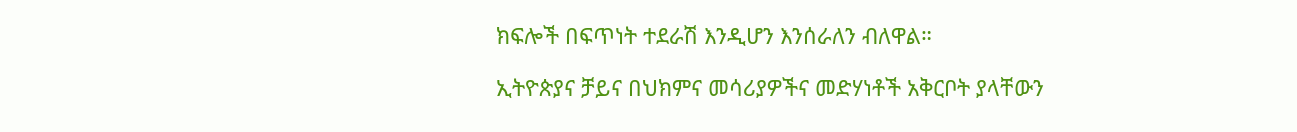ክፍሎች በፍጥነት ተደራሽ እንዲሆን እንሰራለን ብለዋል።

ኢትዮጵያና ቻይና በህክምና መሳሪያዎችና መድሃነቶች አቅርቦት ያላቸውን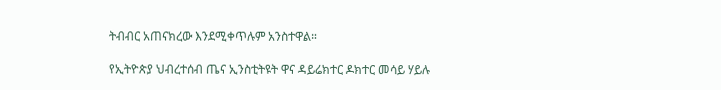ትብብር አጠናክረው እንደሚቀጥሉም አንስተዋል።

የኢትዮጵያ ህብረተሰብ ጤና ኢንስቲትዩት ዋና ዳይሬክተር ዶክተር መሳይ ሃይሉ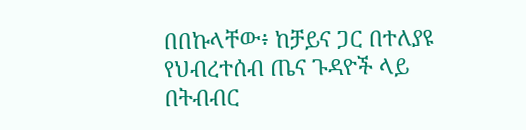በበኩላቸው፥ ከቻይና ጋር በተለያዩ የህብረተሰብ ጤና ጉዳዮች ላይ በትብብር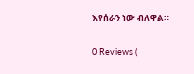እየሰራን ነው ብለዋል።

0 Reviews (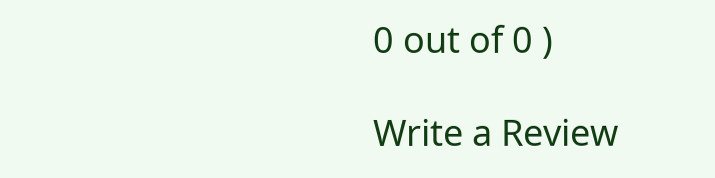0 out of 0 )

Write a Review